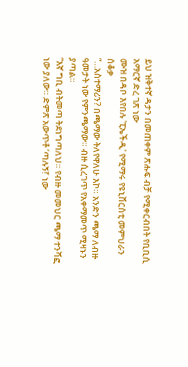ይህ ዝቅተኛ ዳታን በመጠቀም ጽሑፍ ብቻ የሚቀርብበት የቢቢሲ አማርኛ ድረ ገጽ ነው
ሙዝ በዳቦ እየበሉ 'ፒኤችዲ' የሚማሩ የዩኒቨርስቲ መምህራን ሰቆቃ
“…አስተማሪን? በጫማው ትለየዋለሁ እኮ። አንድን ጫማ ለብዙ ዓመታት ነው የምንጫማው። ብዙ ሲረገጥ የአቀማመጥ ሚዛኑን ያጣል።
“እኛ ግቢ ብትመጣ ትደነግጣለህ። የብዙ መመህር ጫማ ተንሻፎ ነው ያለው። ድምጽ አውጥቶ ‘ጣሉኝ!’ ነው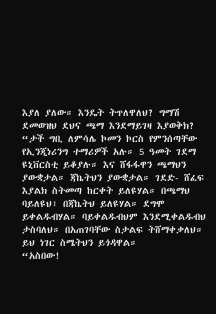እያለ ያለው። እንዴት ትጥለዋለህ? ግማሽ ደመወዝህ ደህና ጫማ እንደማይገዛ እያወቅክ?
“ታች ግቢ ለምሳሌ ኮመን ኮርስ የምንሰጣቸው የኢንጂነሪንግ ተማሪዎች አሉ። 5 ዓመት ገደማ ዩኒቨርስቲ ይቆያሉ። እና ሸፋፋዋን ጫማህን ያውቋታል። ጃኬትህን ያውቋታል። ገደድ- ሸፈፍ እያልክ ስትመጣ ከርቀት ይለዩሃል። በጫማህ ባይለዩህ፣ በጃኬትህ ይለዩሃል። ደግሞ ይቀልዱብሃል። ባይቀልዱብህም እንደሚቀልዱብህ ታስባለህ። በአጠገባቸው ስታልፍ ትሸማቀቃለህ። ይህ ነገር ስሜትህን ይጎዳዋል።
“አስበው!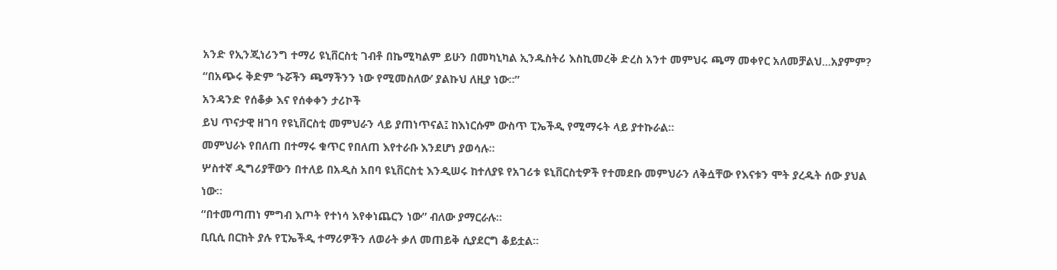አንድ የኢንጂነሪንግ ተማሪ ዩኒቨርስቲ ገብቶ በኬሚካልም ይሁን በመካኒካል ኢንዱስትሪ እስኪመረቅ ድረስ አንተ መምህሩ ጫማ መቀየር አለመቻልህ...አያምም?
“በአጭሩ ቅድም ‘ኑሯችን ጫማችንን ነው የሚመስለው’ ያልኩህ ለዚያ ነው።”
አንዳንድ የሰቆቃ እና የሰቀቀን ታሪኮች
ይህ ጥናታዊ ዘገባ የዩኒቨርስቲ መምህራን ላይ ያጠነጥናል፤ ከእነርሱም ውስጥ ፒኤችዲ የሚማሩት ላይ ያተኩራል።
መምህራኑ የበለጠ በተማሩ ቁጥር የበለጠ እየተራቡ እንደሆነ ያወሳሉ።
ሦስተኛ ዲግሪያቸውን በተለይ በአዲስ አበባ ዩኒቨርስቲ እንዲሠሩ ከተለያዩ የአገሪቱ ዩኒቨርስቲዎች የተመደቡ መምህራን ለቅሷቸው የእናቱን ሞት ያረዱት ሰው ያህል ነው።
“በተመጣጠነ ምግብ እጦት የተነሳ እየቀነጨርን ነው” ብለው ያማርራሉ።
ቢቢሲ በርከት ያሉ የፒኤችዲ ተማሪዎችን ለወራት ቃለ መጠይቅ ሲያደርግ ቆይቷል።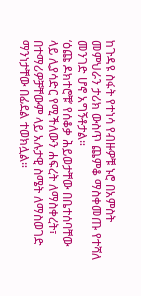ከጉዳዩ ስፋት የተነሳ የብዙዎቹ ኑሮ በአምስት መምህራን ታሪክ ውስጥ ጨምቆ ማስቀመጡ የተሻለ መንገድ ሆኖ አግኝቶታል።
‘ዕጩ ዶክተሮቹ’ የሰቆቃ ሕይወታቸው በቤተሰባቸው ላይ ሊያሳድር የሚችለውን ሐፍረት ለማስቀረት፣ በተማሪዎቻቸውም ላይ አሉታዊ ስሜት ለማስወገድ ማንነታቸው በፊደል ተወክሏል።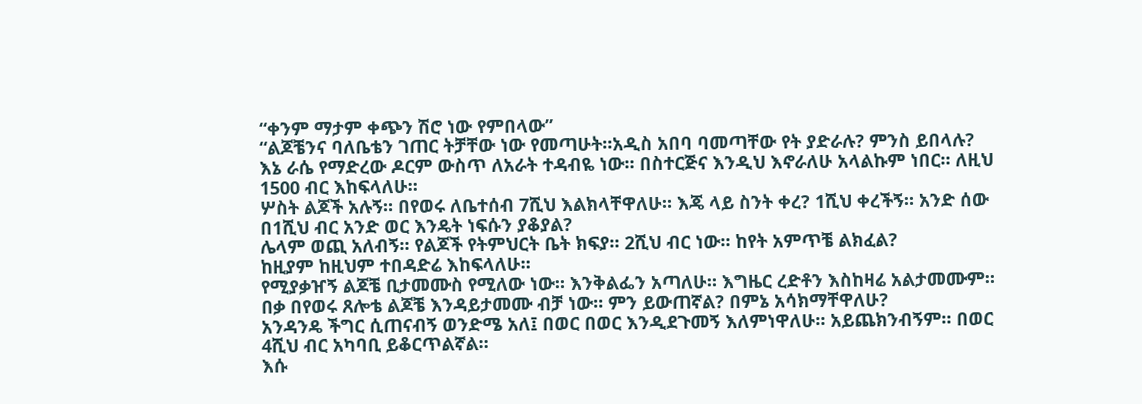“ቀንም ማታም ቀጭን ሽሮ ነው የምበላው”
“ልጆቼንና ባለቤቴን ገጠር ትቻቸው ነው የመጣሁት።አዲስ አበባ ባመጣቸው የት ያድራሉ? ምንስ ይበላሉ?
እኔ ራሴ የማድረው ዶርም ውስጥ ለአራት ተዳብዬ ነው። በስተርጅና እንዲህ እኖራለሁ አላልኩም ነበር። ለዚህ 1500 ብር እከፍላለሁ።
ሦስት ልጆች አሉኝ። በየወሩ ለቤተሰብ 7ሺህ እልክላቸዋለሁ። እጄ ላይ ስንት ቀረ? 1ሺህ ቀረችኝ። አንድ ሰው በ1ሺህ ብር አንድ ወር እንዴት ነፍሱን ያቆያል?
ሌላም ወጪ አለብኝ። የልጆች የትምህርት ቤት ክፍያ። 2ሺህ ብር ነው። ከየት አምጥቼ ልክፈል?
ከዚያም ከዚህም ተበዳድሬ እከፍላለሁ።
የሚያቃዠኝ ልጆቼ ቢታመሙስ የሚለው ነው። እንቅልፌን አጣለሁ። እግዜር ረድቶን እስከዛሬ አልታመሙም።
በቃ በየወሩ ጸሎቴ ልጆቼ እንዳይታመሙ ብቻ ነው። ምን ይውጠኛል? በምኔ አሳክማቸዋለሁ?
አንዳንዴ ችግር ሲጠናብኝ ወንድሜ አለ፤ በወር በወር እንዲደጉመኝ እለምነዋለሁ። አይጨክንብኝም። በወር 4ሺህ ብር አካባቢ ይቆርጥልኛል።
እሱ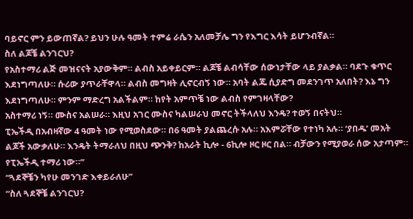ባይኖር ምን ይውጠኛል? ይህን ሁሉ ዓመት ተምሬ ራሴን አለመቻሌ ግን የእግር እሳት ይሆንብኛል።
ስለ ልጆቼ ልንገርህ?
የአስተማሪ ልጅ መዝናናት አያውቅም። ልብስ አይቀይርም። ልጆቼ ልብሳቸው ሰውነታቸው ላይ ያልቃል። ባደጉ ቁጥር እደነግጣለሁ። ሱሪው ያጥራቸዋላ። ልብስ መግዛት ሊኖርብኝ ነው። አባት ልጁ ሲያድግ መደንገጥ አለበት? እኔ ግን እደነግጣለሁ። ምንም ማድረግ አልችልም። ከየት አምጥቼ ነው ልብስ የምገዛላቸው?
አስተማሪ ነኝ። ሙስና አልሠራ። እዚህ አገር ሙስና ካልሠራህ መኖር ትችላለህ እንዴ? ተወኝ በናትህ።
ፒኤችዲ በአብዛኛው 4 ዓመት ነው የሚወስደው። በ6 ዓመት ያልጨረሱ አሉ። አእምሯቸው የተነካ አሉ። ‘ያበዱ’ መአት ልጆች አውቃለሁ። እንዴት ትማራለህ በዚህ ጭንቅ? ከአራት ኪሎ - 6ኪሎ ዞር ዞር በል። ብቻውን የሚያወራ ሰው አታጣም። የፒኤችዲ ተማሪ ነው።”
“ጓደኞቼን ካየሁ መንገድ እቀይራለሁ”
“ስለ ጓደኞቼ ልንገርህ?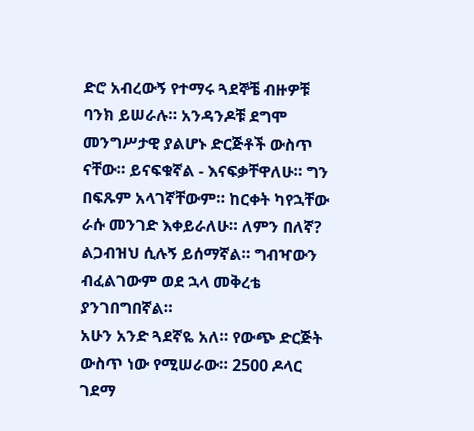ድሮ አብረውኝ የተማሩ ጓደኞቼ ብዙዎቹ ባንክ ይሠራሉ። አንዳንዶቹ ደግሞ መንግሥታዊ ያልሆኑ ድርጅቶች ውስጥ ናቸው። ይናፍቁኛል - እናፍቃቸዋለሁ። ግን በፍጹም አላገኛቸውም። ከርቀት ካየኋቸው ራሱ መንገድ እቀይራለሁ። ለምን በለኛ?
ልጋብዝህ ሲሉኝ ይሰማኛል። ግብዣውን ብፈልገውም ወደ ኋላ መቅረቴ ያንገበግበኛል።
አሁን አንድ ጓደኛዬ አለ። የውጭ ድርጅት ውስጥ ነው የሚሠራው። 2500 ዶላር ገደማ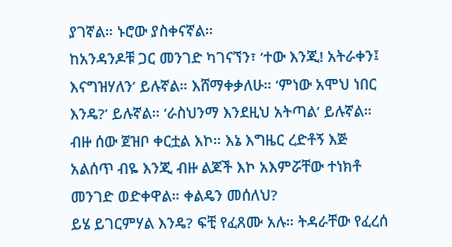ያገኛል። ኑሮው ያስቀናኛል።
ከአንዳንዶቹ ጋር መንገድ ካገናኘን፣ ‘ተው እንጂ! አትራቀን፤ እናግዝሃለን’ ይሉኛል። እሸማቀቃለሁ። ‘ምነው አሞህ ነበር እንዴ?’ ይሉኛል። ‘ራስህንማ እንደዚህ አትጣል’ ይሉኛል።
ብዙ ሰው ጀዝቦ ቀርቷል እኮ። እኔ እግዜር ረድቶኝ እጅ አልሰጥ ብዬ እንጂ ብዙ ልጆች እኮ አእምሯቸው ተነክቶ መንገድ ወድቀዋል። ቀልዴን መሰለህ?
ይሄ ይገርምሃል እንዴ? ፍቺ የፈጸሙ አሉ። ትዳራቸው የፈረሰ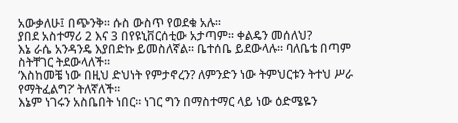አውቃለሁ፤ በጭንቅ። ሱስ ውስጥ የወደቁ አሉ።
ያበደ አስተማሪ 2 እና 3 በየዩኒቨርሰቲው አታጣም። ቀልዴን መሰለህ?
እኔ ራሴ አንዳንዴ እያበድኩ ይመስለኛል። ቤተሰቤ ይደውላሉ። ባለቤቴ በጣም ስትቸገር ትደውላለች።
‘እስከመቼ ነው በዚህ ድህነት የምታኖረን? ለምንድን ነው ትምህርቱን ትተህ ሥራ የማትፈልግ?’ ትለኛለች።
እኔም ነገሩን አስቤበት ነበር። ነገር ግን በማስተማር ላይ ነው ዕድሜዬን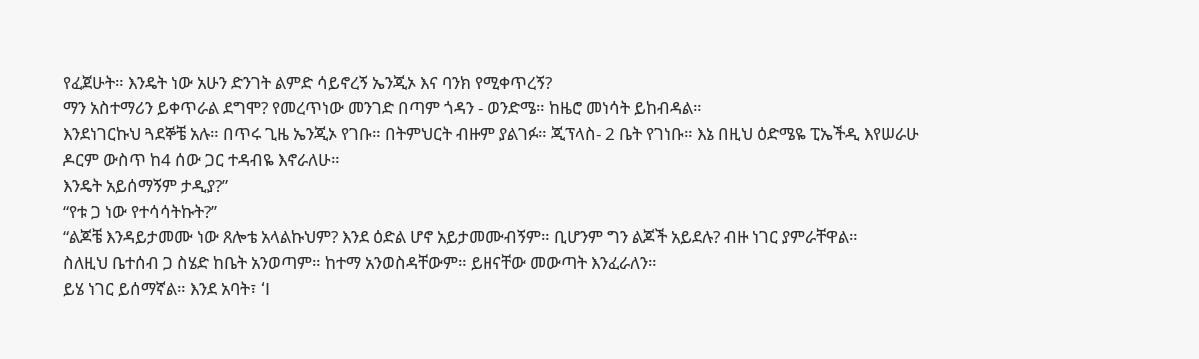የፈጀሁት። እንዴት ነው አሁን ድንገት ልምድ ሳይኖረኝ ኤንጂኦ እና ባንክ የሚቀጥረኝ?
ማን አስተማሪን ይቀጥራል ደግሞ? የመረጥነው መንገድ በጣም ጎዳን - ወንድሜ። ከዜሮ መነሳት ይከብዳል።
እንደነገርኩህ ጓደኞቼ አሉ። በጥሩ ጊዜ ኤንጂኦ የገቡ። በትምህርት ብዙም ያልገፉ። ጂፕላስ- 2 ቤት የገነቡ። እኔ በዚህ ዕድሜዬ ፒኤችዲ እየሠራሁ ዶርም ውስጥ ከ4 ሰው ጋር ተዳብዬ እኖራለሁ።
እንዴት አይሰማኝም ታዲያ?”
“የቱ ጋ ነው የተሳሳትኩት?’’
“ልጆቼ እንዳይታመሙ ነው ጸሎቴ አላልኩህም? እንደ ዕድል ሆኖ አይታመሙብኝም። ቢሆንም ግን ልጆች አይደሉ? ብዙ ነገር ያምራቸዋል።
ስለዚህ ቤተሰብ ጋ ስሄድ ከቤት አንወጣም። ከተማ አንወስዳቸውም። ይዘናቸው መውጣት እንፈራለን።
ይሄ ነገር ይሰማኛል። እንደ አባት፣ ‘I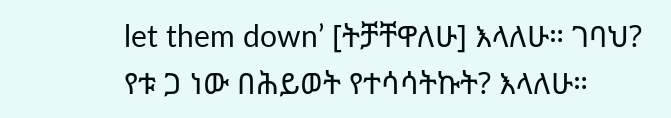let them down’ [ትቻቸዋለሁ] እላለሁ። ገባህ?
የቱ ጋ ነው በሕይወት የተሳሳትኩት? እላለሁ።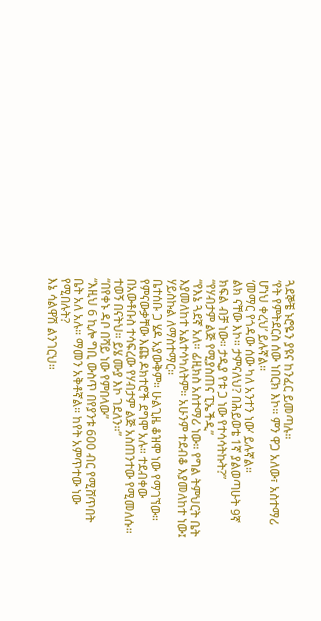ጓደኞቼ ኑሮዬን ያዩና ከንፈር ይመጣሉ።
‘የት የምትደርስ ሰው ነበርክ እኮ። ምን ዋጋ አለው፣ አስተማሪ ሆነህ ቀረህ’ ይሉኛል።
‘መማር የጎዳው ሰው ካለ አንተን ነው’ ይሉኛል።
ልክ ናቸው እኮ። ታምናለህ? በሕይወቴ 1ኛ ያልወጣሁት 9ኛ ክፍል ብቻ ነው። ታዲያ የቱ ጋ ነው የተሳሳትኩት?”
“የሃብታም ልጅ የሚያስጠና ፒኤችዲ”
“የእኔ ጓደኛ አለ። ፊዚክስ አስተማሪ ነው። የግል ትምህርት ቤት እያመለከተ አልተሳካለትም። አሁንም ተደብቆ እያመለከተ ነው፤ ሃይስኩል ለማስተማር።
ቤተሰቡ ጋ ሄዶ አያውቅም። ሁልጊዜ ቆዝሞ ነው የማገኘው።
የምናውቃቸው እጩ ዶክተሮች ደግሞ አሉ። ተደብቀው በአውቶቡስ ተሳፍረው የሃብታም ልጅ አስጠንተው የሚመለሱ። ተወኝ በናትህ። ይሄ ሙያ እኮ ገደለን።”
“በየቀኑ ዳቦ በሻይ ነው የምበላው”
“እዚህ 6 ኪሎ ግቢ ውስጥ በየያንቱ 600 ብር የሚሸጥበት ቤት አለ አሉ። ማመን አቅቶኛል። ከየት አምጥተው ነው የሚበሉት?
እኔ ሳልዋሽ ልንገርህ።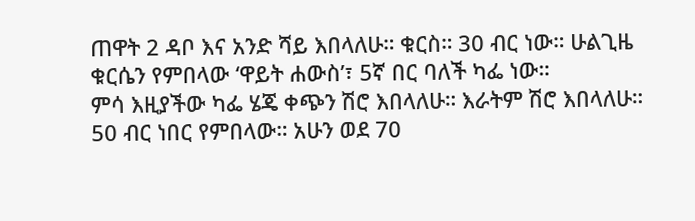ጠዋት 2 ዳቦ እና አንድ ሻይ እበላለሁ። ቁርስ። 30 ብር ነው። ሁልጊዜ ቁርሴን የምበላው ‘ዋይት ሐውስ’፣ 5ኛ በር ባለች ካፌ ነው።
ምሳ እዚያችው ካፌ ሄጄ ቀጭን ሽሮ እበላለሁ። እራትም ሽሮ እበላለሁ። 50 ብር ነበር የምበላው። አሁን ወደ 70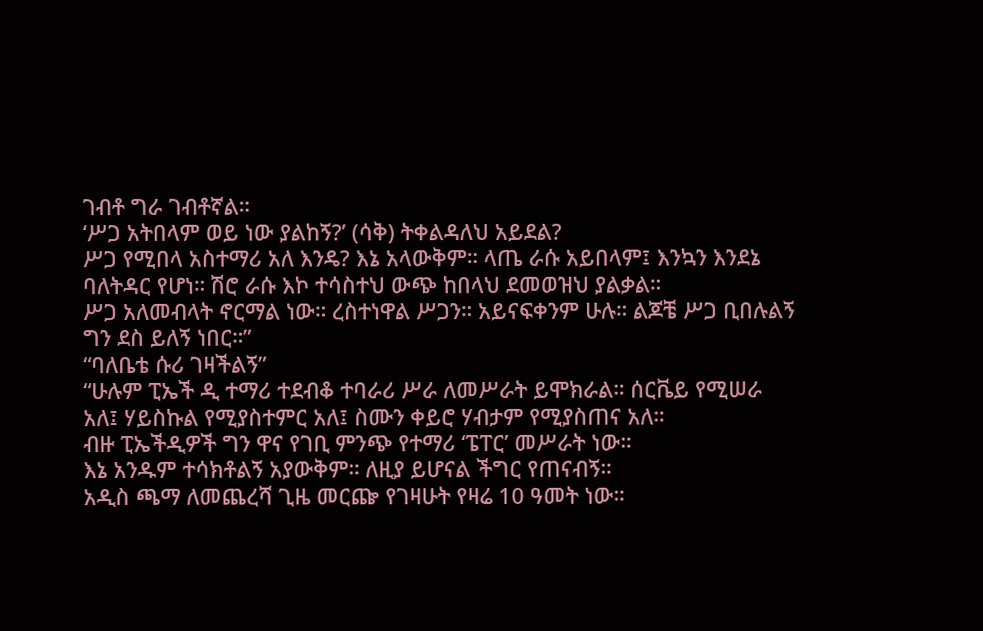ገብቶ ግራ ገብቶኛል።
‘ሥጋ አትበላም ወይ ነው ያልከኝ?’ (ሳቅ) ትቀልዳለህ አይደል?
ሥጋ የሚበላ አስተማሪ አለ እንዴ? እኔ አላውቅም። ላጤ ራሱ አይበላም፤ እንኳን እንደኔ ባለትዳር የሆነ። ሽሮ ራሱ እኮ ተሳስተህ ውጭ ከበላህ ደመወዝህ ያልቃል።
ሥጋ አለመብላት ኖርማል ነው። ረስተነዋል ሥጋን። አይናፍቀንም ሁሉ። ልጆቼ ሥጋ ቢበሉልኝ ግን ደስ ይለኝ ነበር።”
“ባለቤቴ ሱሪ ገዛችልኝ”
“ሁሉም ፒኤች ዲ ተማሪ ተደብቆ ተባራሪ ሥራ ለመሥራት ይሞክራል። ሰርቬይ የሚሠራ አለ፤ ሃይስኩል የሚያስተምር አለ፤ ስሙን ቀይሮ ሃብታም የሚያስጠና አለ።
ብዙ ፒኤችዲዎች ግን ዋና የገቢ ምንጭ የተማሪ ‘ፔፐር’ መሥራት ነው።
እኔ አንዱም ተሳክቶልኝ አያውቅም። ለዚያ ይሆናል ችግር የጠናብኝ።
አዲስ ጫማ ለመጨረሻ ጊዜ መርጬ የገዛሁት የዛሬ 10 ዓመት ነው።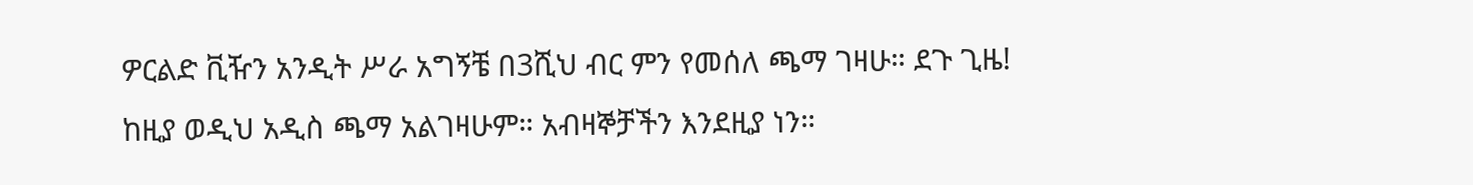ዎርልድ ቪዥን አንዲት ሥራ አግኝቼ በ3ሺህ ብር ምን የመሰለ ጫማ ገዛሁ። ደጉ ጊዜ!
ከዚያ ወዲህ አዲስ ጫማ አልገዛሁም። አብዛኞቻችን እንደዚያ ነን።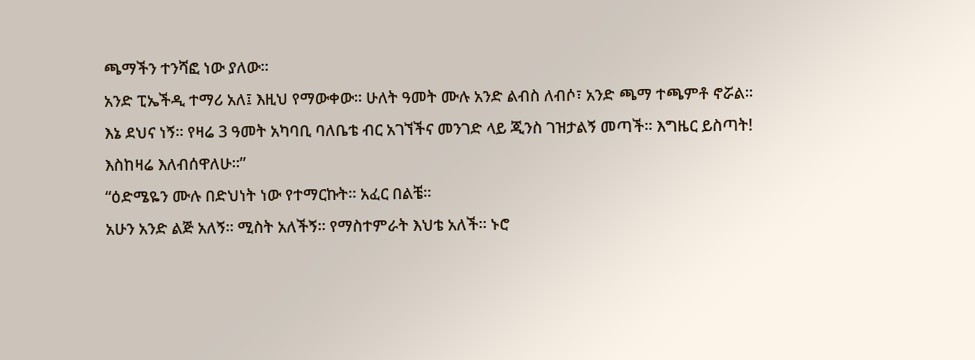ጫማችን ተንሻፎ ነው ያለው።
አንድ ፒኤችዲ ተማሪ አለ፤ እዚህ የማውቀው። ሁለት ዓመት ሙሉ አንድ ልብስ ለብሶ፣ አንድ ጫማ ተጫምቶ ኖሯል።
እኔ ደህና ነኝ። የዛሬ 3 ዓመት አካባቢ ባለቤቴ ብር አገኘችና መንገድ ላይ ጂንስ ገዝታልኝ መጣች። እግዜር ይስጣት! እስከዛሬ እለብሰዋለሁ።”
“ዕድሜዬን ሙሉ በድህነት ነው የተማርኩት። አፈር በልቼ።
አሁን አንድ ልጅ አለኝ። ሚስት አለችኝ። የማስተምራት እህቴ አለች። ኑሮ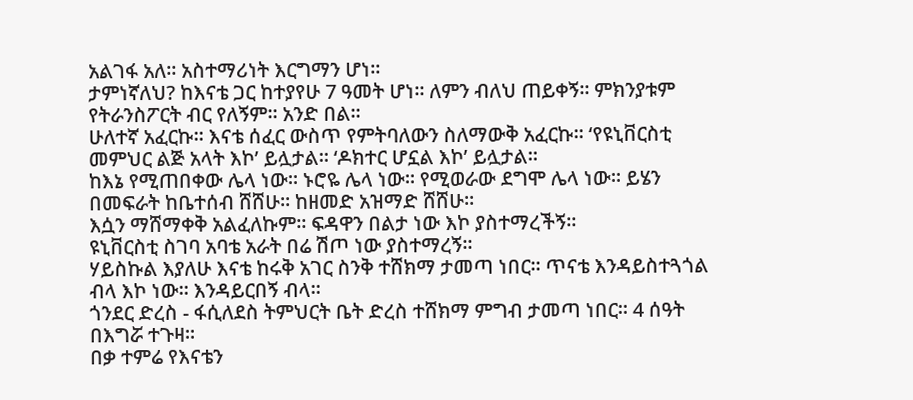አልገፋ አለ። አስተማሪነት እርግማን ሆነ።
ታምነኛለህ? ከእናቴ ጋር ከተያየሁ 7 ዓመት ሆነ። ለምን ብለህ ጠይቀኝ። ምክንያቱም የትራንስፖርት ብር የለኝም። አንድ በል።
ሁለተኛ አፈርኩ። እናቴ ሰፈር ውስጥ የምትባለውን ስለማውቅ አፈርኩ። ‘የዩኒቨርስቲ መምህር ልጅ አላት እኮ’ ይሏታል። ‘ዶክተር ሆኗል እኮ’ ይሏታል።
ከእኔ የሚጠበቀው ሌላ ነው። ኑሮዬ ሌላ ነው። የሚወራው ደግሞ ሌላ ነው። ይሄን በመፍራት ከቤተሰብ ሸሸሁ። ከዘመድ አዝማድ ሸሸሁ።
እሷን ማሸማቀቅ አልፈለኩም። ፍዳዋን በልታ ነው እኮ ያስተማረችኝ።
ዩኒቨርስቲ ስገባ አባቴ አራት በሬ ሽጦ ነው ያስተማረኝ።
ሃይስኩል እያለሁ እናቴ ከሩቅ አገር ስንቅ ተሸክማ ታመጣ ነበር። ጥናቴ እንዳይስተጓጎል ብላ እኮ ነው። እንዳይርበኝ ብላ።
ጎንደር ድረስ - ፋሲለደስ ትምህርት ቤት ድረስ ተሸክማ ምግብ ታመጣ ነበር። 4 ሰዓት በእግሯ ተጉዛ።
በቃ ተምሬ የእናቴን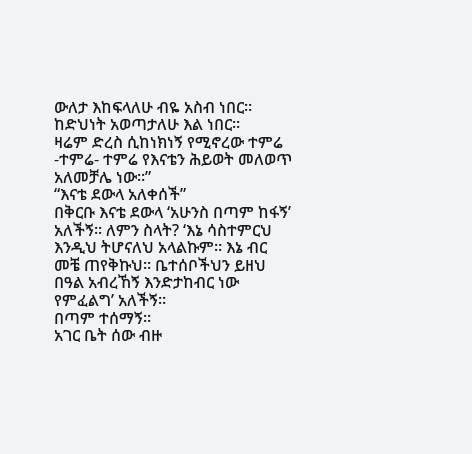ውለታ እከፍላለሁ ብዬ አስብ ነበር። ከድህነት አወጣታለሁ እል ነበር።
ዛሬም ድረስ ሲከነክነኝ የሚኖረው ተምሬ -ተምሬ- ተምሬ የእናቴን ሕይወት መለወጥ አለመቻሌ ነው።”
“እናቴ ደውላ አለቀሰች”
በቅርቡ እናቴ ደውላ ‘አሁንስ በጣም ከፋኝ’ አለችኝ። ለምን ስላት? ‘እኔ ሳስተምርህ እንዲህ ትሆናለህ አላልኩም። እኔ ብር መቼ ጠየቅኩህ። ቤተሰቦችህን ይዘህ በዓል አብረኸኝ እንድታከብር ነው የምፈልግ’ አለችኝ።
በጣም ተሰማኝ።
አገር ቤት ሰው ብዙ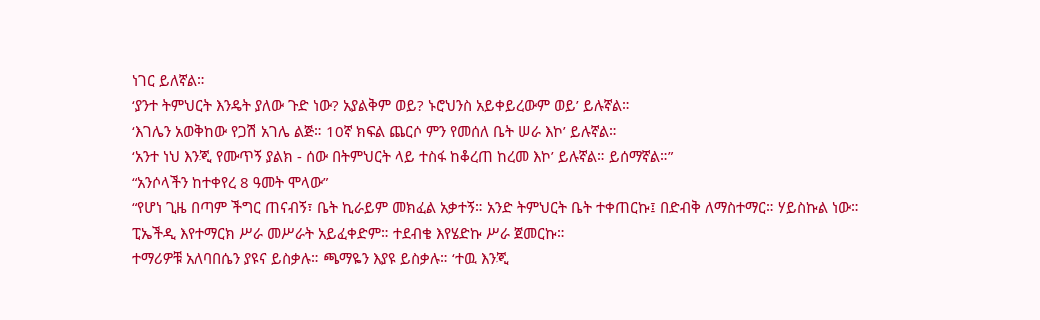ነገር ይለኛል።
‘ያንተ ትምህርት እንዴት ያለው ጉድ ነው? አያልቅም ወይ? ኑሮህንስ አይቀይረውም ወይ’ ይሉኛል።
‘እገሌን አወቅከው የጋሽ አገሌ ልጅ። 10ኛ ክፍል ጨርሶ ምን የመሰለ ቤት ሠራ እኮ’ ይሉኛል።
‘አንተ ነህ እንጂ የሙጥኝ ያልክ - ሰው በትምህርት ላይ ተስፋ ከቆረጠ ከረመ እኮ’ ይሉኛል። ይሰማኛል።”
“አንሶላችን ከተቀየረ 8 ዓመት ሞላው”
“የሆነ ጊዜ በጣም ችግር ጠናብኝ፣ ቤት ኪራይም መክፈል አቃተኝ። አንድ ትምህርት ቤት ተቀጠርኩ፤ በድብቅ ለማስተማር። ሃይስኩል ነው።
ፒኤችዲ እየተማርክ ሥራ መሥራት አይፈቀድም። ተደብቄ እየሄድኩ ሥራ ጀመርኩ።
ተማሪዎቹ አለባበሴን ያዩና ይስቃሉ። ጫማዬን እያዩ ይስቃሉ። ‘ተዉ እንጂ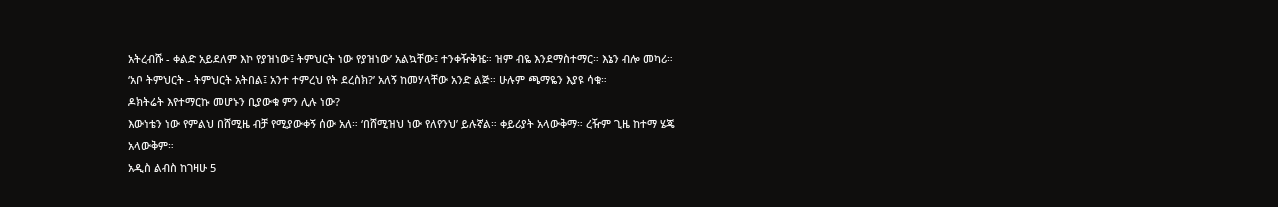አትረብሹ - ቀልድ አይደለም እኮ የያዝነው፤ ትምህርት ነው የያዝነው’ አልኳቸው፤ ተንቀዥቅዤ። ዝም ብዬ እንደማስተማር። እኔን ብሎ መካሪ።
‘አቦ ትምህርት - ትምህርት አትበል፤ አንተ ተምረህ የት ደረስክ?’ አለኝ ከመሃላቸው አንድ ልጅ። ሁሉም ጫማዬን እያዩ ሳቁ።
ዶክትሬት እየተማርኩ መሆኑን ቢያውቁ ምን ሊሉ ነው?
እውነቴን ነው የምልህ በሸሚዜ ብቻ የሚያውቀኝ ሰው አለ። ‘በሸሚዝህ ነው የለየንህ’ ይሉኛል። ቀይሪያት አላውቅማ። ረዥም ጊዜ ከተማ ሄጄ አላውቅም።
አዲስ ልብስ ከገዛሁ 5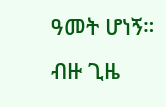ዓመት ሆነኝ።
ብዙ ጊዜ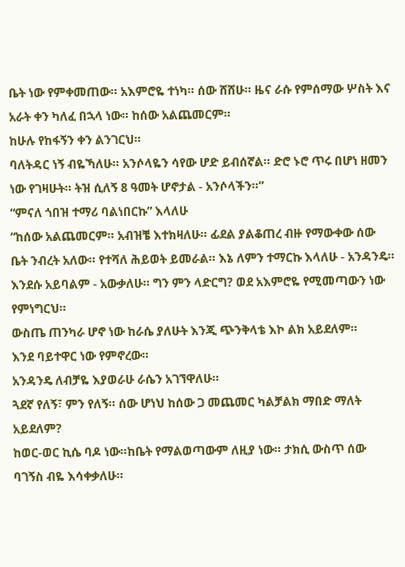ቤት ነው የምቀመጠው። አእምሮዬ ተነካ። ሰው ሸሸሁ። ዜና ራሱ የምሰማው ሦስት እና አራት ቀን ካለፈ በኋላ ነው። ከሰው አልጨመርም።
ከሁሉ የከፋኝን ቀን ልንገርህ።
ባለትዳር ነኝ ብዬኻለሁ። አንሶላዬን ሳየው ሆድ ይብሰኛል። ድሮ ኑሮ ጥሩ በሆነ ዘመን ነው የገዛሁት። ትዝ ሲለኝ 8 ዓመት ሆኖታል - አንሶላችን።”
“ምናለ ጎበዝ ተማሪ ባልነበርኩ” እላለሁ
“ከሰው አልጨመርም። አብዝቼ እተክዛለሁ። ፊደል ያልቆጠረ ብዙ የማውቀው ሰው ቤት ንብረት አለው። የተሻለ ሕይወት ይመራል። እኔ ለምን ተማርኩ እላለሁ - አንዳንዴ። እንደሱ አይባልም - አውቃለሁ። ግን ምን ላድርግ? ወደ አእምሮዬ የሚመጣውን ነው የምነግርህ።
ውስጤ ጠንካራ ሆኖ ነው ከራሴ ያለሁት እንጂ ጭንቅላቴ እኮ ልክ አይደለም።
እንደ ባይተዋር ነው የምኖረው።
አንዳንዴ ለብቻዬ እያወራሁ ራሴን አገኘዋለሁ።
ጓደኛ የለኝ፣ ምን የለኝ። ሰው ሆነህ ከሰው ጋ መጨመር ካልቻልክ ማበድ ማለት አይደለም?
ከወር-ወር ኪሴ ባዶ ነው።ከቤት የማልወጣውም ለዚያ ነው። ታክሲ ውስጥ ሰው ባገኝስ ብዬ እሳቀቃለሁ።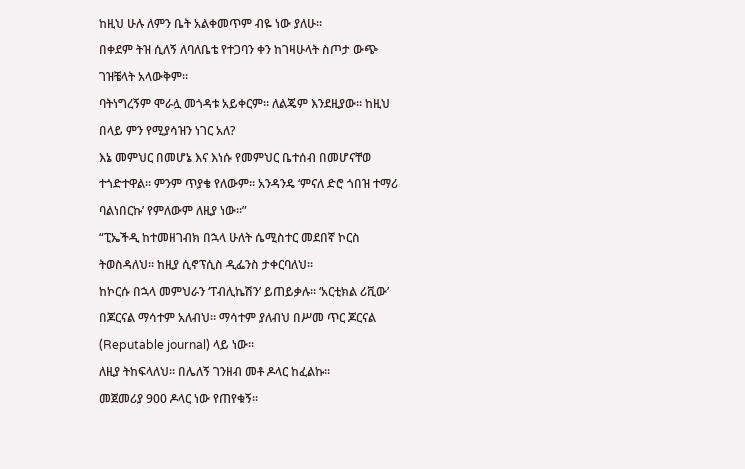ከዚህ ሁሉ ለምን ቤት አልቀመጥም ብዬ ነው ያለሁ።
በቀደም ትዝ ሲለኝ ለባለቤቴ የተጋባን ቀን ከገዛሁላት ስጦታ ውጭ ገዝቼላት አላውቅም።
ባትነግረኝም ሞራሏ መጎዳቱ አይቀርም። ለልጄም እንደዚያው። ከዚህ በላይ ምን የሚያሳዝን ነገር አለ?
እኔ መምህር በመሆኔ እና እነሱ የመምህር ቤተሰብ በመሆናቸወ ተጎድተዋል። ምንም ጥያቄ የለውም። አንዳንዴ ‘ምናለ ድሮ ጎበዝ ተማሪ ባልነበርኩ’ የምለውም ለዚያ ነው።”
“ፒኤችዲ ከተመዘገብክ በኋላ ሁለት ሴሚስተር መደበኛ ኮርስ ትወስዳለህ። ከዚያ ሲኖፕሲስ ዲፌንስ ታቀርባለህ።
ከኮርሱ በኋላ መምህራን ‘ፐብሊኬሽን’ ይጠይቃሉ። ‘አርቲክል ሪቪው’ በጆርናል ማሳተም አለብህ። ማሳተም ያለብህ በሥመ ጥር ጆርናል (Reputable journal) ላይ ነው።
ለዚያ ትከፍላለህ። በሌለኝ ገንዘብ መቶ ዶላር ከፈልኩ።
መጀመሪያ 900 ዶላር ነው የጠየቁኝ።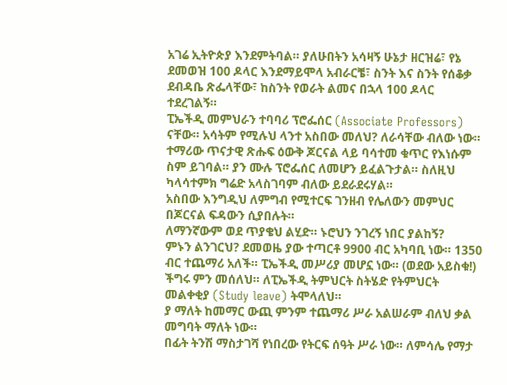አገሬ ኢትዮጵያ እንደምትባል። ያለሁበትን አሳዛኝ ሁኔታ ዘርዝሬ፣ የኔ ደመወዝ 100 ዶላር እንደማይሞላ አብራርቼ፣ ስንት እና ስንት የሰቆቃ ደብዳቤ ጽፌላቸው፣ ከስንት የወራት ልመና በኋላ 100 ዶላር ተደረገልኝ።
ፒኤችዲ መምህራን ተባባሪ ፕሮፌሰር (Associate Professors) ናቸው። አሳትም የሚሉህ ላንተ አስበው መለህ? ለራሳቸው ብለው ነው። ተማሪው ጥናታዊ ጽሑፍ ዕውቅ ጆርናል ላይ ባሳተመ ቁጥር የእነሱም ስም ይገባል። ያን ሙሉ ፕሮፌሰር ለመሆን ይፈልጉታል። ስለዚህ ካላሳተምክ ግሬድ አላስገባም ብለው ይደራደሩሃል።
አስበው እንግዲህ ለምግብ የሚተርፍ ገንዘብ የሌለውን መምህር በጆርናል ፍዳውን ሲያበሉት።
ለማንኛውም ወደ ጥያቄህ ልሂድ። ኑሮህን ንገረኝ ነበር ያልከኝ?
ምኑን ልንገርህ? ደመወዜ ያው ተጣርቶ 9900 ብር አካባቢ ነው። 1350 ብር ተጨማሪ አለች። ፒኤችዲ መሥሪያ መሆኗ ነው። (ወደው አይስቁ!) ችግሩ ምን መሰለህ። ለፒኤችዲ ትምህርት ስትሄድ የትምህርት መልቀቂያ (Study leave) ትሞላለህ።
ያ ማለት ከመማር ውጪ ምንም ተጨማሪ ሥራ አልሠራም ብለህ ቃል መግባት ማለት ነው።
በፊት ትንሽ ማስታገሻ የነበረው የትርፍ ሰዓት ሥራ ነው። ለምሳሌ የማታ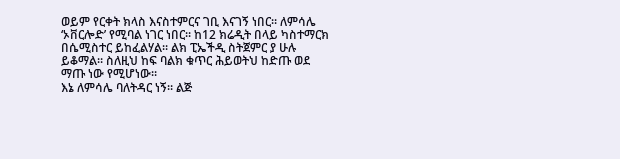ወይም የርቀት ክላስ እናስተምርና ገቢ እናገኝ ነበር። ለምሳሌ ‘ኦቨርሎድ’ የሚባል ነገር ነበር። ከ12 ክሬዲት በላይ ካስተማርክ በሴሚስተር ይከፈልሃል። ልክ ፒኤችዲ ስትጀምር ያ ሁሉ ይቆማል። ስለዚህ ከፍ ባልክ ቁጥር ሕይወትህ ከድጡ ወደ ማጡ ነው የሚሆነው።
እኔ ለምሳሌ ባለትዳር ነኝ። ልጅ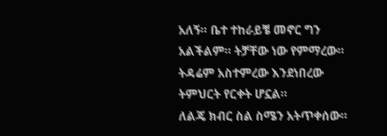አለኝ። ቤተ ተከራይቼ መኖር ግን አልችልም። ትቻቸው ነው የምማረው። ትዳሬም አስተምረው እንደነበረው ትምህርት የርቀት ሆኗል።
ለልጄ ክብር ስል ስሜን አትጥቀሰው።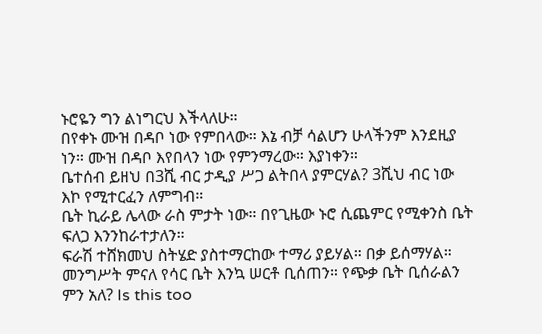ኑሮዬን ግን ልነግርህ እችላለሁ።
በየቀኑ ሙዝ በዳቦ ነው የምበላው። እኔ ብቻ ሳልሆን ሁላችንም እንደዚያ ነን። ሙዝ በዳቦ እየበላን ነው የምንማረው። እያነቀን።
ቤተሰብ ይዘህ በ3ሺ ብር ታዲያ ሥጋ ልትበላ ያምርሃል? 3ሺህ ብር ነው እኮ የሚተርፈን ለምግብ።
ቤት ኪራይ ሌላው ራስ ምታት ነው። በየጊዜው ኑሮ ሲጨምር የሚቀንስ ቤት ፍለጋ እንንከራተታለን።
ፍራሽ ተሸክመህ ስትሄድ ያስተማርከው ተማሪ ያይሃል። በቃ ይሰማሃል።
መንግሥት ምናለ የሳር ቤት እንኳ ሠርቶ ቢሰጠን። የጭቃ ቤት ቢሰራልን ምን አለ? Is this too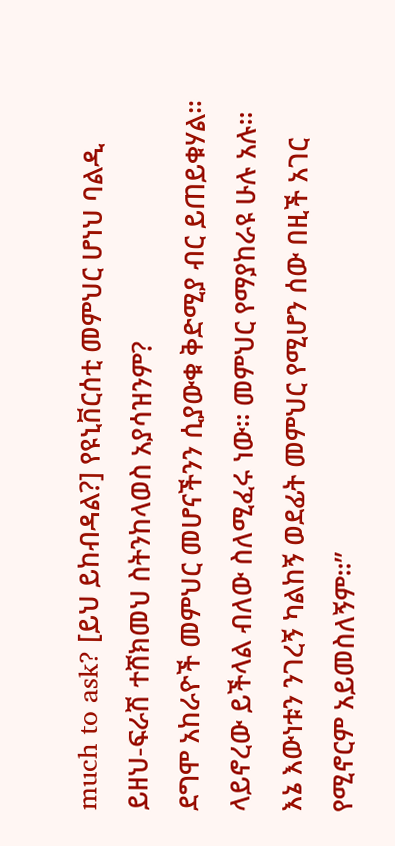much to ask? [ይህ ይከብዳል?] የዩኒቨርሰቲ መምህር ሆነህ ባልዲ ይዘህ-ፍራሽ ተሸክመህ ስትንከላወስ አያሳዝንም?
ደግሞ አከራዮች መምህር መሆናችንን ሲያውቁ ቅድሚያ ብር ይጠይቁሃል። ላይኖረው ይችላል ብለው ስለሚፈሩ ነው። መምህር የማያከራዩ ሁሉ አሉ።
እኔ እውነቱን ንገረኝ ካልከኝ ወደፊት መምህር የሚሆን ሰው በዚች አገር የሚኖርም አይመስለኝም።”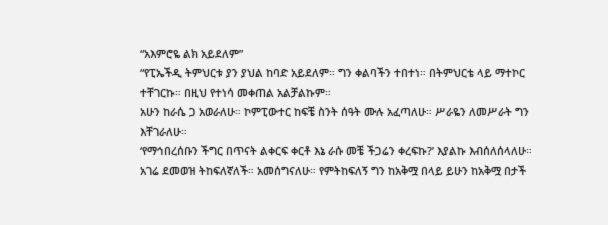“አእምሮዬ ልክ አይደለም”
“የፒኤችዲ ትምህርቱ ያን ያህል ከባድ አይደለም። ግን ቀልባችን ተበተነ። በትምህርቴ ላይ ማተኮር ተቸገርኩ። በዚህ የተነሳ መቀጠል አልቻልኩም።
አሁን ከራሴ ጋ አወራለሁ። ኮምፒውተር ከፍቼ ስንት ሰዓት ሙሉ አፈጣለሁ። ሥራዬን ለመሥራት ግን እቸገራለሁ።
‘የማኅበረሰቡን ችግር በጥናት ልቀርፍ ቀርቶ እኔ ራሱ መቼ ችጋሬን ቀረፍኩ?’ እያልኩ እብሰለሰላለሁ።
አገሬ ደመወዝ ትከፍለኛለች። አመሰግናለሁ። የምትከፍለኝ ግን ከአቅሟ በላይ ይሁን ከአቅሟ በታች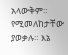አላውቅም። የሚመለከታቸው ያወቃሉ። እኔ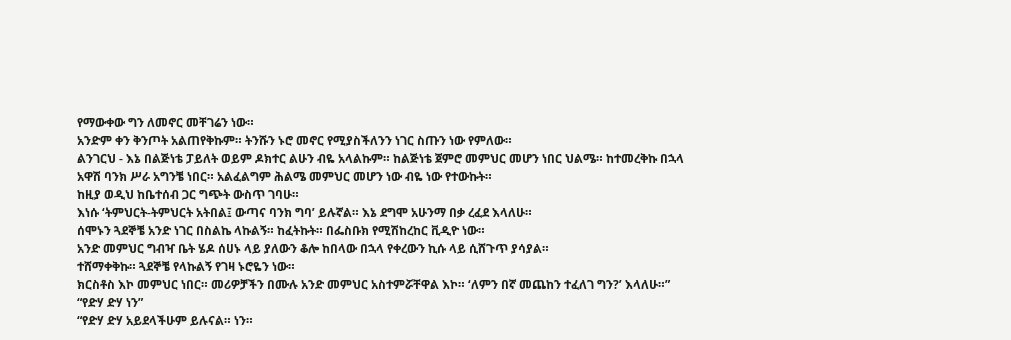የማውቀው ግን ለመኖር መቸገሬን ነው።
አንድም ቀን ቅንጦት አልጠየቅኩም። ትንሹን ኑሮ መኖር የሚያስችለንን ነገር ስጡን ነው የምለው።
ልንገርህ - እኔ በልጅነቴ ፓይለት ወይም ዶክተር ልሁን ብዬ አላልኩም። ከልጅነቴ ጀምሮ መምህር መሆን ነበር ህልሜ። ከተመረቅኩ በኋላ አዋሽ ባንክ ሥራ አግንቼ ነበር። አልፈልግም ሕልሜ መምህር መሆን ነው ብዬ ነው የተውኩት።
ከዚያ ወዲህ ከቤተሰብ ጋር ግጭት ውስጥ ገባሁ።
እነሱ ‘ትምህርት-ትምህርት አትበል፤ ውጣና ባንክ ግባ’ ይሉኛል። እኔ ደግሞ አሁንማ በቃ ረፈደ እላለሁ።
ሰሞኑን ጓደኞቼ አንድ ነገር በስልኬ ላኩልኝ። ከፈትኩት። በፌስቡክ የሚሽከረከር ቪዲዮ ነው።
አንድ መምህር ግብዣ ቤት ሄዶ ሰሀኑ ላይ ያለውን ቆሎ ከበላው በኋላ የቀረውን ኪሱ ላይ ሲሸጉጥ ያሳያል።
ተሸማቀቅኩ። ጓደኞቼ የላኩልኝ የገዛ ኑሮዬን ነው።
ክርስቶስ እኮ መምህር ነበር። መሪዎቻችን በሙሉ አንድ መምህር አስተምሯቸዋል እኮ። ‘ለምን በኛ መጨከን ተፈለገ ግን?’ እላለሁ።”
“የድሃ ድሃ ነን”
“የድሃ ድሃ አይደላችሁም ይሉናል። ነን።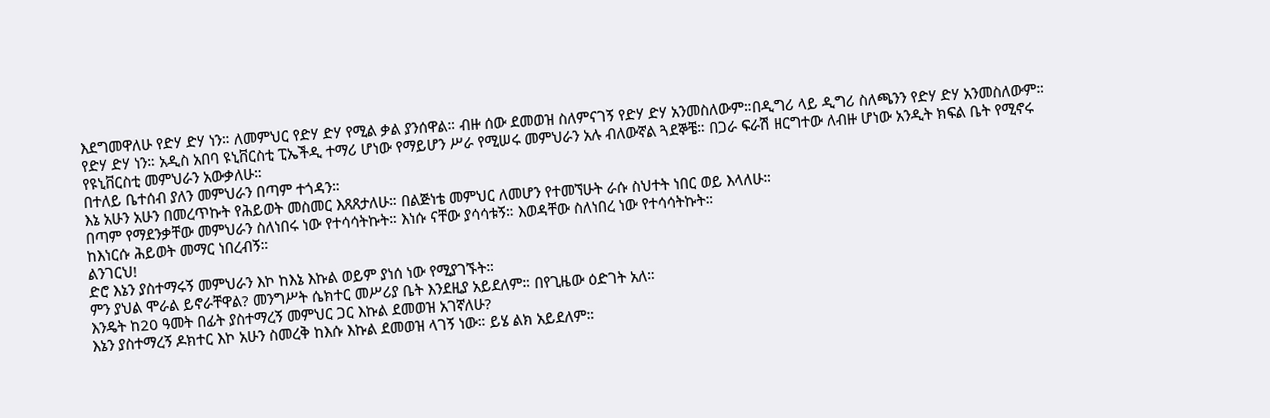እደግመዋለሁ የድሃ ድሃ ነን። ለመምህር የድሃ ድሃ የሚል ቃል ያንሰዋል። ብዙ ሰው ደመወዝ ስለምናገኝ የድሃ ድሃ አንመስለውም።በዲግሪ ላይ ዲግሪ ስለጫንን የድሃ ድሃ አንመስለውም።
የድሃ ድሃ ነን። አዲስ አበባ ዩኒቨርስቲ ፒኤችዲ ተማሪ ሆነው የማይሆን ሥራ የሚሠሩ መምህራን አሉ ብለውኛል ጓደኞቼ። በጋራ ፍራሽ ዘርግተው ለብዙ ሆነው አንዲት ክፍል ቤት የሚኖሩ የዩኒቨርስቲ መምህራን አውቃለሁ።
በተለይ ቤተሰብ ያለን መምህራን በጣም ተጎዳን።
እኔ አሁን አሁን በመረጥኩት የሕይወት መስመር እጸጸታለሁ። በልጅነቴ መምህር ለመሆን የተመኘሁት ራሱ ስህተት ነበር ወይ እላለሁ።
በጣም የማደንቃቸው መምህራን ስለነበሩ ነው የተሳሳትኩት። እነሱ ናቸው ያሳሳቱኝ። እወዳቸው ስለነበረ ነው የተሳሳትኩት።
ከእነርሱ ሕይወት መማር ነበረብኝ።
ልንገርህ!
ድሮ እኔን ያስተማሩኝ መምህራን እኮ ከእኔ እኩል ወይም ያነሰ ነው የሚያገኙት።
ምን ያህል ሞራል ይኖራቸዋል? መንግሥት ሴክተር መሥሪያ ቤት እንደዚያ አይደለም። በየጊዜው ዕድገት አለ።
እንዴት ከ20 ዓመት በፊት ያስተማረኝ መምህር ጋር እኩል ደመወዝ አገኛለሁ?
እኔን ያስተማረኝ ዶክተር እኮ አሁን ስመረቅ ከእሱ እኩል ደመወዝ ላገኝ ነው። ይሄ ልክ አይደለም።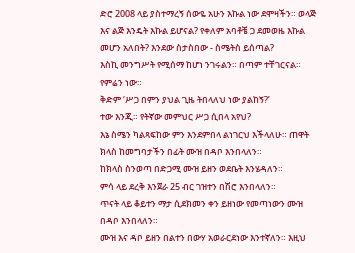ድሮ 2008 ላይ ያስተማረኝ ሰውዬ አሁን እኩል ነው ደሞዛችን። ወላጅ እና ልጅ እንዴት እኩል ይሆናል? የቀለም አባቶቼ ጋ ደመወዜ እኩል መሆን አለበት? እንደው ስታስበው - ስሜትስ ይሰጣል?
እስኪ መንግሥት የሚሰማ ከሆነ ንገሩልን። በጣም ተቸገርናል። የምሬን ነው።
ቅድም ‘ሥጋ በምን ያህል ጊዜ ትበላለህ ነው ያልከኝ?’
ተው እንጂ። የትኛው መምህር ሥጋ ሲበላ አየህ?
እኔ ስሜን ካልጻፍከው ምን እንደምበላ ልነገርህ እችላለሁ። ጠዋት ክላስ ከመግባታችን በፊት ሙዝ በዳቦ እንበላለን።
ከክላስ ስንወጣ በድጋሚ ሙዝ ይዘን ወደቤት እንሄዳለን።
ምሳ ላይ ደረቅ እንጀራ 25 ብር ገዝተን በሽሮ እንበላለን።
ጥናት ላይ ቆይተን ማታ ሲደክመን ቀን ይዘነው የመጣነውን ሙዝ በዳቦ እንበላለን።
ሙዝ እና ዳቦ ይዘን በልተን በውሃ አወራርደነው እንተኛለን። እዚህ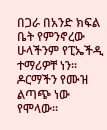በጋራ በአንድ ክፍል ቤት የምንኖረው ሁላችንም የፒኤችዲ ተማሪዎቸ ነን። ዶርማችን የሙዝ ልጣጭ ነው የሞላው።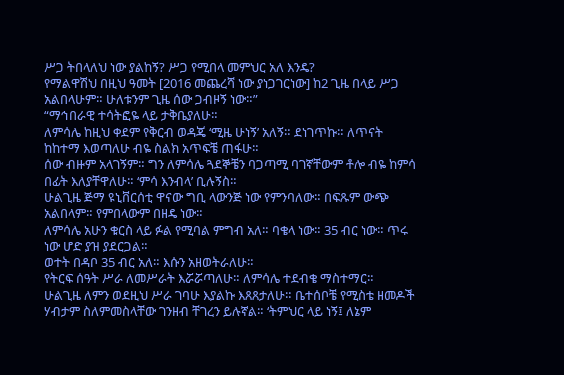ሥጋ ትበላለህ ነው ያልከኝ? ሥጋ የሚበላ መምህር አለ እንዴ?
የማልዋሽህ በዚህ ዓመት [2016 መጨረሻ ነው ያነጋገርነው] ከ2 ጊዜ በላይ ሥጋ አልበላሁም። ሁለቱንም ጊዜ ሰው ጋብዞኝ ነው።”
“ማኅበራዊ ተሳትፎዬ ላይ ታቅቤያለሁ።
ለምሳሌ ከዚህ ቀደም የቅርብ ወዳጄ ‘ሚዜ ሁነኝ’ አለኝ። ደነገጥኩ። ለጥናት ከከተማ እወጣለሁ ብዬ ስልክ አጥፍቼ ጠፋሁ።
ሰው ብዙም አላገኝም። ግን ለምሳሌ ጓደኞቼን ባጋጣሚ ባገኛቸውም ቶሎ ብዬ ከምሳ በፊት እለያቸዋለሁ። ‘ምሳ እንብላ’ ቢሉኝስ።
ሁልጊዜ ጅማ ዩኒቨርሰቲ ዋናው ግቢ ላውንጅ ነው የምንባለው። በፍጹም ውጭ አልበላም። የምበላውም በዘዴ ነው።
ለምሳሌ አሁን ቁርስ ላይ ፉል የሚባል ምግብ አለ። ባቄላ ነው። 35 ብር ነው። ጥሩ ነው ሆድ ያዝ ያደርጋል።
ወተት በዳቦ 35 ብር አለ። እሱን አዘወትራለሁ።
የትርፍ ሰዓት ሥራ ለመሥራት እሯሯጣለሁ። ለምሳሌ ተደብቄ ማስተማር።
ሁልጊዜ ለምን ወደዚህ ሥራ ገባሁ እያልኩ እጸጸታለሁ። ቤተሰቦቼ የሚስቴ ዘመዶች ሃብታም ስለምመስላቸው ገንዘብ ቸገረን ይሉኛል። ‘ትምህር ላይ ነኝ፤ ለኔም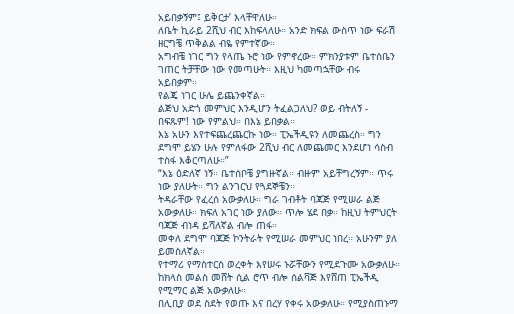አይበቃኝም፤ ይቅርታ’ እላቸዋለሁ።
ለቤት ኪራይ 2ሺህ ብር እከፍላለሁ። አንድ ክፍል ውስጥ ነው ፍራሽ ዘርግቼ ጥቅልል ብዬ የምተኛው።
አግብቼ ነገር ግን የላጤ ኑሮ ነው የምኖረው። ምክንያቱም ቤተሰቤን ገጠር ትቻቸው ነው የመጣሁት። እዚህ ካመጣኋቸው ብሩ አይበቃም።
የልጄ ነገር ሁሌ ይጨንቀኛል።
ልጅህ አድጎ መምህር እንዲሆን ትፈልጋለህ? ወይ ብትለኝ - በፍጹም! ነው የምልህ። በእኔ ይበቃል።
እኔ አሁን እየተፍጨረጨርኩ ነው። ፒኤችዲዩን ለመጨረስ። ግን ደግሞ ይሄን ሁሉ የምለፋው 2ሺህ ብር ለመጨመር እንደሆነ ሳስብ ተስፋ እቆርጣለሁ።”
“እኔ ዕድለኛ ነኝ። ቤተሰቦቼ ያግዙኛል። ብዙም አይቸግረኝም። ጥሩ ነው ያለሁት። ግን ልንገርህ የጓደኞቼን።
ትዳራቸው የፈረሰ አውቃለሁ። ግራ ገብቶት ባጃጅ የሚሠራ ልጅ አውቃለሁ። ክፍለ አገር ነው ያለው። ጥሎ ሄደ በቃ። ከዚህ ትምህርት ባጃጅ ብነዳ ይሻለኛል ብሎ ጠፋ።
መቀለ ደግሞ ባጃጅ ኮንትራት የሚሠራ መምህር ነበረ። አሁንም ያለ ይመስለኛል።
የተማሪ የማስተርስ ወረቀት እየሠሩ ኑሯቸውን የሚደጉሙ አውቃለሁ። ከክላስ መልስ መሸት ሲል ሮጥ ብሎ ሰልቫጅ እየሸጠ ፒኤችዲ የሚማር ልጅ አውቃለሁ።
በሊቢያ ወደ ስደት የወጡ እና በረሃ የቀሩ አውቃለሁ። የሚያስጠኑማ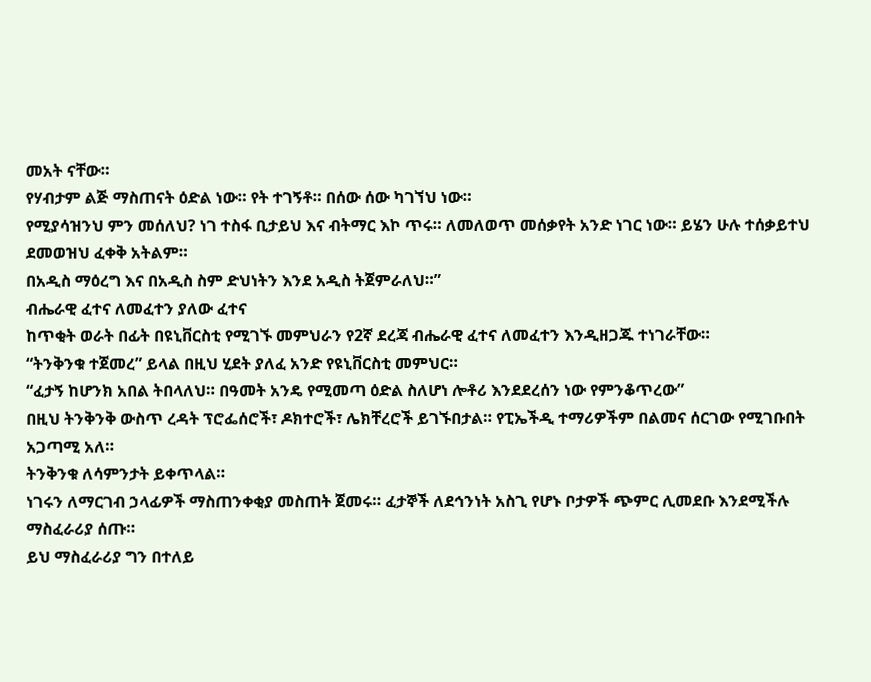መአት ናቸው።
የሃብታም ልጅ ማስጠናት ዕድል ነው። የት ተገኝቶ። በሰው ሰው ካገኘህ ነው።
የሚያሳዝንህ ምን መሰለህ? ነገ ተስፋ ቢታይህ እና ብትማር እኮ ጥሩ። ለመለወጥ መሰቃየት አንድ ነገር ነው። ይሄን ሁሉ ተሰቃይተህ ደመወዝህ ፈቀቅ አትልም።
በአዲስ ማዕረግ እና በአዲስ ስም ድህነትን እንደ አዲስ ትጀምራለህ።”
ብሔራዊ ፈተና ለመፈተን ያለው ፈተና
ከጥቂት ወራት በፊት በዩኒቨርስቲ የሚገኙ መምህራን የ2ኛ ደረጃ ብሔራዊ ፈተና ለመፈተን እንዲዘጋጁ ተነገራቸው።
“ትንቅንቁ ተጀመረ” ይላል በዚህ ሂደት ያለፈ አንድ የዩኒቨርስቲ መምህር።
“ፈታኝ ከሆንክ አበል ትበላለህ። በዓመት አንዴ የሚመጣ ዕድል ስለሆነ ሎቶሪ እንደደረሰን ነው የምንቆጥረው”
በዚህ ትንቅንቅ ውስጥ ረዳት ፕሮፌሰሮች፣ ዶክተሮች፣ ሌክቸረሮች ይገኙበታል። የፒኤችዲ ተማሪዎችም በልመና ሰርገው የሚገቡበት አጋጣሚ አለ።
ትንቅንቁ ለሳምንታት ይቀጥላል።
ነገሩን ለማርገብ ኃላፊዎች ማስጠንቀቂያ መስጠት ጀመሩ። ፈታኞች ለደኅንነት አስጊ የሆኑ ቦታዎች ጭምር ሊመደቡ እንደሚችሉ ማስፈራሪያ ሰጡ።
ይህ ማስፈራሪያ ግን በተለይ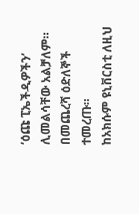‘ዕጩ ፒኤችዲዎችን’ ሊመልሳቸው አልቻለም።
በመጨረሻ ዕድለኞች ተመረጡ።
ከአክሱም ዩኒቨርስቲ ለዚህ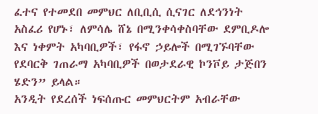ፈተና የተመደበ መምህር ለቢቢሲ ሲናገር ለደኅንነት አስፈሪ የሆኑ፣ ለምሳሌ ሸኔ በሚንቀሳቀስባቸው ደምቢዶሎ እና ነቀምት አካባቢዎች፣ የፋኖ ኃይሎች በሚገኙባቸው የደባርቅ ገጠራማ አካባቢዎች በወታደራዊ ኮንቮይ ታጅበን ሄድን” ይላል።
አንዲት የደረሰች ነፍሰጡር መምህርትም አብራቸው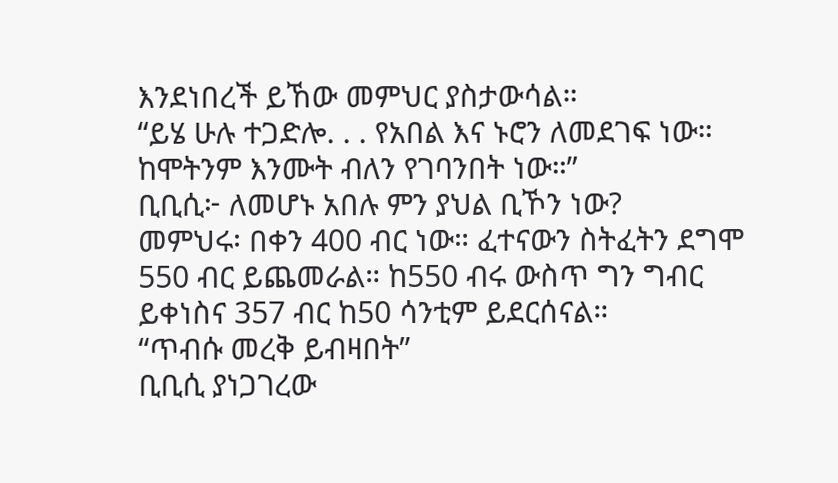እንደነበረች ይኸው መምህር ያስታውሳል።
“ይሄ ሁሉ ተጋድሎ. . . የአበል እና ኑሮን ለመደገፍ ነው። ከሞትንም እንሙት ብለን የገባንበት ነው።”
ቢቢሲ፦ ለመሆኑ አበሉ ምን ያህል ቢኾን ነው?
መምህሩ፡ በቀን 400 ብር ነው። ፈተናውን ስትፈትን ደግሞ 550 ብር ይጨመራል። ከ550 ብሩ ውስጥ ግን ግብር ይቀነስና 357 ብር ከ50 ሳንቲም ይደርሰናል።
“ጥብሱ መረቅ ይብዛበት”
ቢቢሲ ያነጋገረው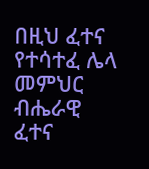በዚህ ፈተና የተሳተፈ ሌላ መምህር ብሔራዊ ፈተና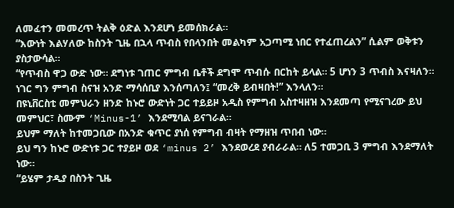ለመፈተን መመረጥ ትልቅ ዕድል እንደሆነ ይመሰክራል።
“እውነት እልሃለው ከስንት ጊዜ በኋላ ጥብስ የበላንበት መልካም አጋጣሚ ነበር የተፈጠረልን” ሲልም ወቅቱን ያስታውሳል።
“የጥብስ ዋጋ ውድ ነው። ደግነቱ ገጠር ምግብ ቤቶች ደግሞ ጥብሱ በርከት ይላል። 5 ሆነን 3 ጥብስ እናዛለን። ነገር ግን ምግብ ስናዝ አንድ ማሳሰቢያ እንሰጣለን፤ “መረቅ ይብዛበት!” እንላለን።
በዩኒቨርስቲ መምህራን ዘንድ ከኑሮ ውድነት ጋር ተይይዞ አዲስ የምግብ አስተዛዘዝ እንደመጣ የሚናገረው ይህ መምህር፣ ስሙም ‘Minus-1’ እንደሚባል ይናገራል።
ይህም ማለት ከተመጋቢው በአንድ ቁጥር ያነሰ የምግብ ብዛት የማዘዝ ጥበብ ነው።
ይህ ግን ከኑሮ ውድነቱ ጋር ተያይዞ ወደ ‘minus 2’ እንደወረደ ያብራራል። ለ5 ተመጋቢ 3 ምግብ እንደማለት ነው።
“ይሄም ታዲያ በስንት ጊዜ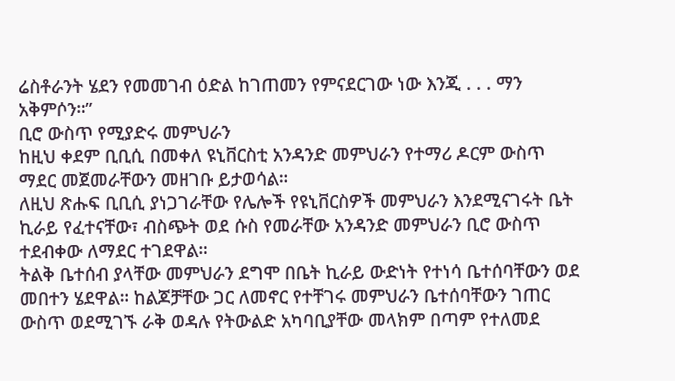ሬስቶራንት ሄደን የመመገብ ዕድል ከገጠመን የምናደርገው ነው እንጂ . . . ማን አቅምሶን።”
ቢሮ ውስጥ የሚያድሩ መምህራን
ከዚህ ቀደም ቢቢሲ በመቀለ ዩኒቨርስቲ አንዳንድ መምህራን የተማሪ ዶርም ውስጥ ማደር መጀመራቸውን መዘገቡ ይታወሳል።
ለዚህ ጽሑፍ ቢቢሲ ያነጋገራቸው የሌሎች የዩኒቨርስዎች መምህራን እንደሚናገሩት ቤት ኪራይ የፈተናቸው፣ ብስጭት ወደ ሱስ የመራቸው አንዳንድ መምህራን ቢሮ ውስጥ ተደብቀው ለማደር ተገደዋል።
ትልቅ ቤተሰብ ያላቸው መምህራን ደግሞ በቤት ኪራይ ውድነት የተነሳ ቤተሰባቸውን ወደ መበተን ሄደዋል። ከልጆቻቸው ጋር ለመኖር የተቸገሩ መምህራን ቤተሰባቸውን ገጠር ውስጥ ወደሚገኙ ራቅ ወዳሉ የትውልድ አካባቢያቸው መላክም በጣም የተለመደ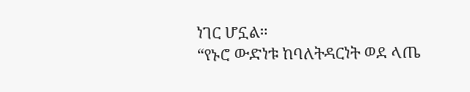ነገር ሆኗል።
“የኑሮ ውድነቱ ከባለትዳርነት ወደ ላጤ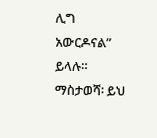ሊግ አውርዶናል” ይላሉ።
ማስታወሻ፡ ይህ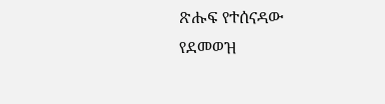ጽሑፍ የተሰናዳው የደመወዝ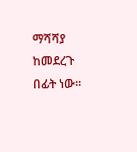ማሻሻያ ከመደረጉ በፊት ነው።